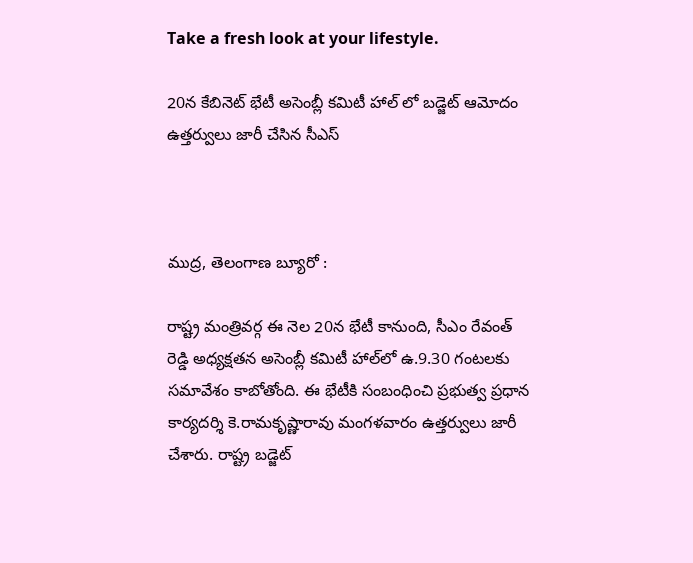Take a fresh look at your lifestyle.

20న కేబినెట్ భేటీ అసెంబ్లీ కమిటీ హాల్ లో బడ్జెట్ ఆమోదం ఉత్తర్వులు జారీ చేసిన సీఎస్



ముద్ర, తెలంగాణ బ్యూరో :

రాష్ట్ర మంత్రివర్గ ఈ నెల 20న భేటీ కానుంది, సీఎం రేవంత్ రెడ్డి అధ్యక్షతన అసెంబ్లీ కమిటీ హాల్‍లో ఉ.9.30 గంటలకు సమావేశం కాబోతోంది. ఈ భేటీకి సంబంధించి ప్రభుత్వ ప్రధాన కార్యదర్శి కె.రామకృష్ణారావు మంగళవారం ఉత్తర్వులు జారీ చేశారు. రాష్ట్ర బడ్జెట్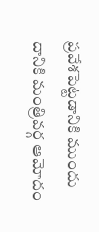ప్రవేశపెట్టడానికి ముందు దానికి మంత్రివర్గ ఆమోదం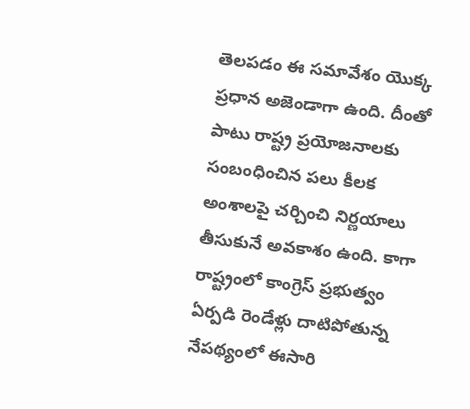తెలపడం ఈ సమావేశం యొక్క ప్రధాన అజెండాగా ఉంది. దీంతో పాటు రాష్ట్ర ప్రయోజనాలకు సంబంధించిన పలు కీలక అంశాలపై చర్చించి నిర్ణయాలు తీసుకునే అవకాశం ఉంది. కాగా రాష్ట్రంలో కాంగ్రెస్ ప్రభుత్వం ఏర్పడి రెండేళ్లు దాటిపోతున్న నేపథ్యంలో ఈసారి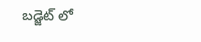బడ్జెట్ లో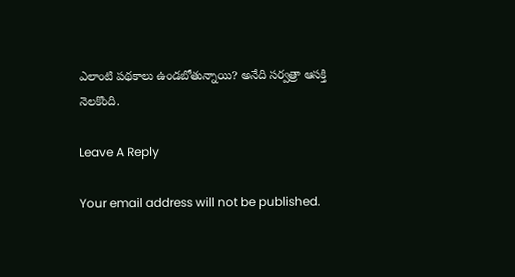ఎలాంటి పథకాలు ఉండబోతున్నాయి? అనేది సర్వత్రా ఆసక్తి నెలకొంది.

Leave A Reply

Your email address will not be published.